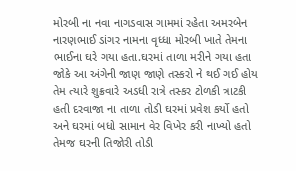મોરબી ના નવા નાગડવાસ ગામમાં રહેતા અમરબેન નારણભાઈ ડાંગર નામના વૃધ્ધા મોરબી ખાતે તેમના ભાઈના ઘરે ગયા હતા.ઘરમાં તાળા મરીને ગયા હતા જોકે આ અંગેની જાણ જાણે તસ્કરો ને થઈ ગઈ હોય તેમ ત્યારે શુક્રવારે અડધી રાત્રે તસ્કર ટોળકી ત્રાટકી હતી દરવાજા ના તાળા તોડી ઘરમાં પ્રવેશ કર્યો હતો અને ઘરમાં બધો સામાન વેર વિખેર કરી નાખ્યો હતો તેમજ ઘરની તિજોરી તોડી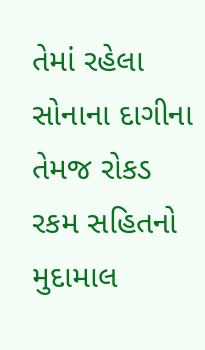તેમાં રહેલા સોનાના દાગીના તેમજ રોકડ રકમ સહિતનો મુદામાલ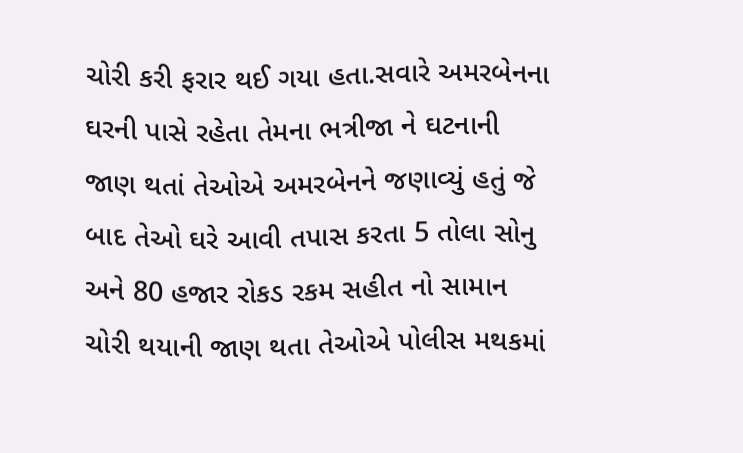ચોરી કરી ફરાર થઈ ગયા હતા.સવારે અમરબેનના ઘરની પાસે રહેતા તેમના ભત્રીજા ને ઘટનાની જાણ થતાં તેઓએ અમરબેનને જણાવ્યું હતું જે બાદ તેઓ ઘરે આવી તપાસ કરતા 5 તોલા સોનુ અને 80 હજાર રોકડ રકમ સહીત નો સામાન ચોરી થયાની જાણ થતા તેઓએ પોલીસ મથકમાં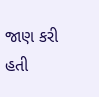જાણ કરી હતી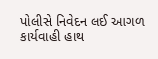પોલીસે નિવેદન લઈ આગળ કાર્યવાહી હાથ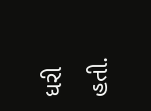ધરી હતી.